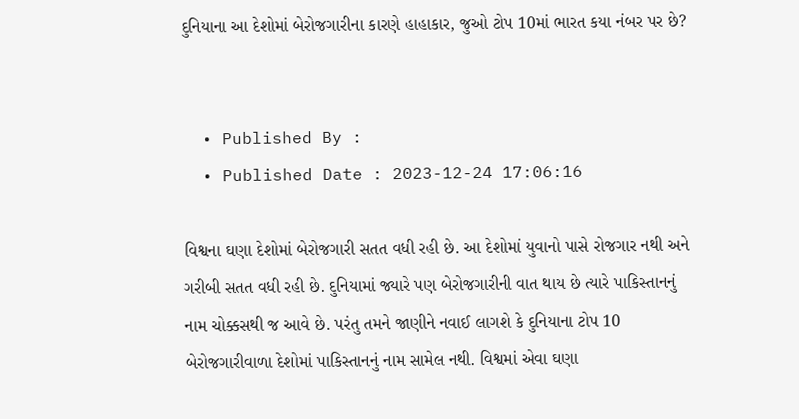દુનિયાના આ દેશોમાં બેરોજગારીના કારણે હાહાકાર, જુઓ ટોપ 10માં ભારત કયા નંબર પર છે?


  • Published By :
  • Published Date : 2023-12-24 17:06:16

વિશ્વના ઘણા દેશોમાં બેરોજગારી સતત વધી રહી છે. આ દેશોમાં યુવાનો પાસે રોજગાર નથી અને ગરીબી સતત વધી રહી છે. દુનિયામાં જ્યારે પણ બેરોજગારીની વાત થાય છે ત્યારે પાકિસ્તાનનું નામ ચોક્કસથી જ આવે છે. પરંતુ તમને જાણીને નવાઈ લાગશે કે દુનિયાના ટોપ 10 બેરોજગારીવાળા દેશોમાં પાકિસ્તાનનું નામ સામેલ નથી. વિશ્વમાં એવા ઘણા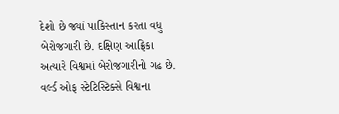દેશો છે જ્યાં પાકિસ્તાન કરતા વધુ બેરોજગારી છે. દક્ષિણ આફ્રિકા અત્યારે વિશ્વમાં બેરોજગારીનો ગઢ છે. વર્લ્ડ ઓફ સ્ટેટિસ્ટિક્સે વિશ્વના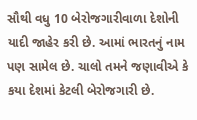સૌથી વધુ 10 બેરોજગારીવાળા દેશોની યાદી જાહેર કરી છે. આમાં ભારતનું નામ પણ સામેલ છે. ચાલો તમને જણાવીએ કે કયા દેશમાં કેટલી બેરોજગારી છે.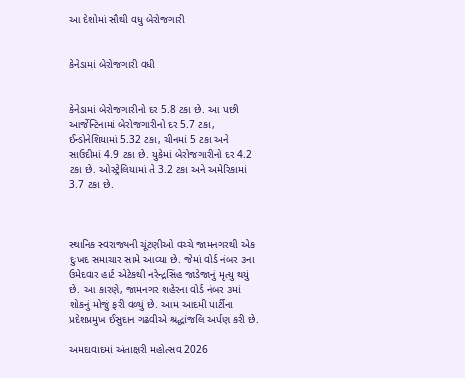આ દેશોમાં સૌથી વધુ બેરોજગારી


કેનેડામાં બેરોજગારી વધી


કેનેડામાં બેરોજગારીનો દર 5.8 ટકા છે. આ પછી આર્જેન્ટિનામાં બેરોજગારીનો દર 5.7 ટકા, ઈન્ડોનેશિયામાં 5.32 ટકા, ચીનમાં 5 ટકા અને સાઉદીમાં 4.9 ટકા છે. યુકેમાં બેરોજગારીનો દર 4.2 ટકા છે. ઓસ્ટ્રેલિયામાં તે 3.2 ટકા અને અમેરિકામાં 3.7 ટકા છે.



સ્થાનિક સ્વરાજ્યની ચૂંટણીઓ વચ્ચે જામનગરથી એક દુઃખદ સમાચાર સામે આવ્યા છે. જેમાં વોર્ડ નંબર ૩ના ઉમેદવાર હાર્ટ એટેકથી નરેન્દ્રસિંહ જાડેજાનું મૃત્યુ થયું છે. આ કારણે, જામનગર શહેરના વોર્ડ નંબર ૩માં શોકનું મોજું ફરી વળ્યું છે. આમ આદમી પાર્ટીના પ્રદેશપ્રમુખ ઈસુદાન ગઢવીએ શ્રદ્ધાંજલિ અર્પણ કરી છે.

અમદાવાદમાં અંતાક્ષરી મહોત્સવ 2026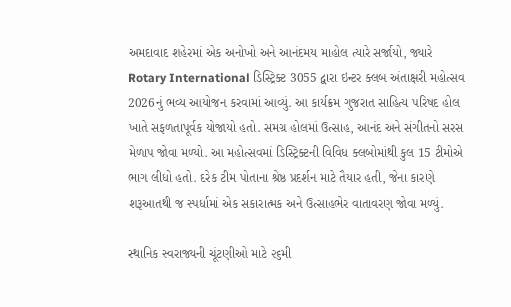અમદાવાદ શહેરમાં એક અનોખો અને આનંદમય માહોલ ત્યારે સર્જાયો, જ્યારે Rotary International ડિસ્ટ્રિક્ટ 3055 દ્વારા ઇન્ટર ક્લબ અંતાક્ષરી મહોત્સવ 2026નું ભવ્ય આયોજન કરવામાં આવ્યું. આ કાર્યક્રમ ગુજરાત સાહિત્ય પરિષદ હોલ ખાતે સફળતાપૂર્વક યોજાયો હતો. સમગ્ર હોલમાં ઉત્સાહ, આનંદ અને સંગીતનો સરસ મેળાપ જોવા મળ્યો. આ મહોત્સવમાં ડિસ્ટ્રિક્ટની વિવિધ ક્લબોમાંથી કુલ 15 ટીમોએ ભાગ લીધો હતો. દરેક ટીમ પોતાના શ્રેષ્ઠ પ્રદર્શન માટે તૈયાર હતી, જેના કારણે શરૂઆતથી જ સ્પર્ધામાં એક સકારાત્મક અને ઉત્સાહભેર વાતાવરણ જોવા મળ્યું.

સ્થાનિક સ્વરાજ્યની ચૂંટણીઓ માટે ૨૬મી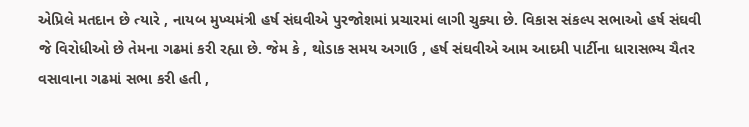એપ્રિલે મતદાન છે ત્યારે , નાયબ મુખ્યમંત્રી હર્ષ સંઘવીએ પુરજોશમાં પ્રચારમાં લાગી ચુક્યા છે. વિકાસ સંકલ્પ સભાઓ હર્ષ સંઘવી જે વિરોધીઓ છે તેમના ગઢમાં કરી રહ્યા છે. જેમ કે , થોડાક સમય અગાઉ , હર્ષ સંઘવીએ આમ આદમી પાર્ટીના ધારાસભ્ય ચૈતર વસાવાના ગઢમાં સભા કરી હતી ,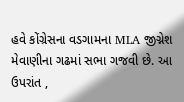હવે કોંગ્રેસના વડગામના MLA જીગ્નેશ મેવાણીના ગઢમાં સભા ગજવી છે. આ ઉપરાંત ,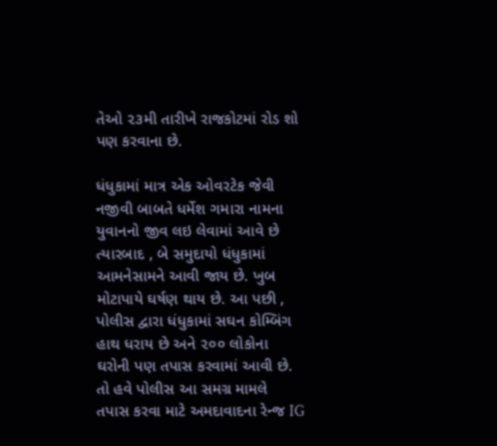તેઓ ૨૩મી તારીખે રાજકોટમાં રોડ શો પણ કરવાના છે.

ધંધુકામાં માત્ર એક ઓવરટેક જેવી નજીવી બાબતે ધર્મેશ ગમારા નામના યુવાનનો જીવ લઇ લેવામાં આવે છે ત્યારબાદ , બે સમુદાયો ધંધુકામાં આમનેસામને આવી જાય છે. ખુબ મોટાપાયે ઘર્ષણ થાય છે. આ પછી , પોલીસ દ્વારા ધંધુકામાં સઘન કોમ્બિંગ હાથ ધરાય છે અને ૨૦૦ લોકોના ઘરોની પણ તપાસ કરવામાં આવી છે. તો હવે પોલીસ આ સમગ્ર મામલે તપાસ કરવા માટે અમદાવાદના રેન્જ IG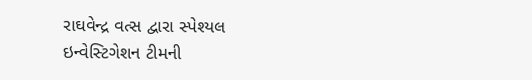રાઘવેન્દ્ર વત્સ દ્વારા સ્પેશ્યલ ઇન્વેસ્ટિગેશન ટીમની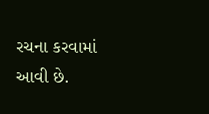રચના કરવામાં આવી છે.